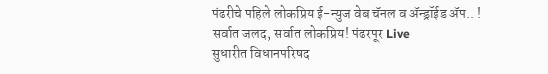पंढरीचे पहिले लोकप्रिय ई-न्युज वेब चॅनल व ॲन्ड्रॉईड ॲप.. !
सर्वात जलद, सर्वात लोकप्रिय! पंढरपूर Live
सुधारीत विधानपरिषद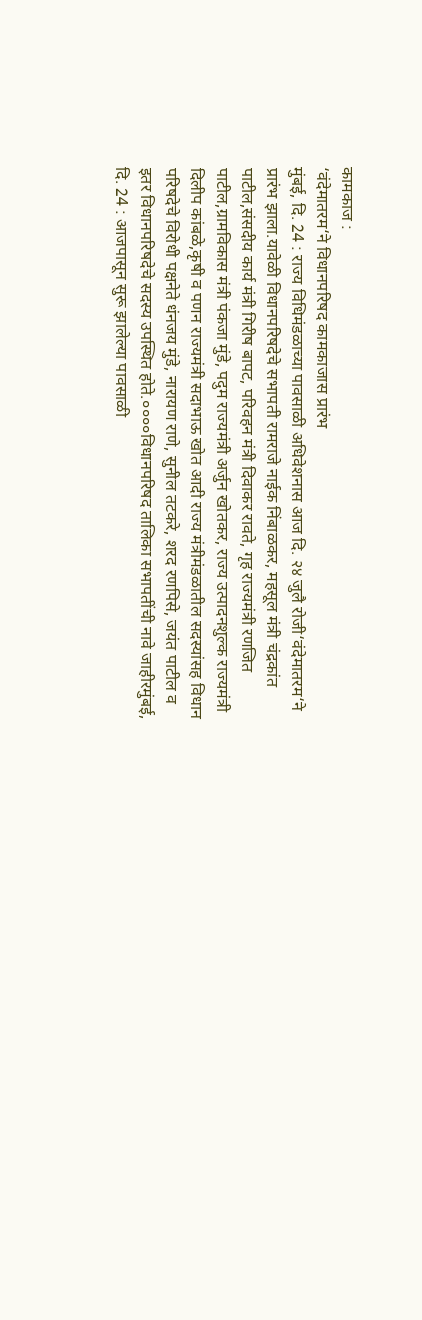कामकाज :
‘वंदेमातरम‘ने विधानपरिषद कामकाजास प्रारंभ
मुंबई, दि. 24 : राज्य विधिमंडळाच्या पावसाळी अधिवेशनास आज दि. २४ जुलै रोजी‘वंदेमातरम‘ने प्रारंभ झाला.यावेळी विधानपरिषदेचे सभापती रामराजे नाईक निंबाळकर, महसूल मंत्री चंद्रकांत पाटील,संसदीय कार्य मंत्री गिरीष बापट, परिवहन मंत्री दिवाकर रावते, गृह राज्यमंत्री रणजित पाटील,ग्रामविकास मंत्री पंकजा मुंडे, पदुम राज्यमंत्री अर्जुन खोतकर, राज्य उत्पादनशुल्क राज्यमंत्री दिलीप कांबळे,कृषी व पणन राज्यमंत्री सदाभाऊ खोत आदी राज्य मंत्रीमंडळातील सदस्यांसह विधान परिषदेचे विरोधी पक्षनेते धंनजय मुंडे, नारायण राणे, सुनील तटकरे, शरद रणपिसे, जयंत पाटील व इतर विधानपरिषदेचे सदस्य उपस्थित होते.००००विधानपरिषद तालिका सभापतींची नावे जाहीरमुंबई, दि. 24 : आजपासून सुरू झालेल्या पावसाळी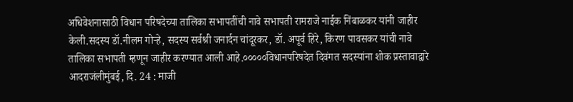अधिवेशनासाठी विधान परिषदेच्या तालिका सभापतींची नावे सभापती रामराजे नाईक निंबाळकर यांनी जाहीर केली.सदस्य डॉ.नीलम गोऱ्हे, सदस्य सर्वश्री जनार्दन चांदूरकर, डॉ. अपूर्व हिरे, किरण पावसकर यांची नावे तालिका सभापती म्हणून जाहीर करण्यात आली आहे.०००००विधानपरिषदेत दिवंगत सदस्यांना शोक प्रस्तावाद्वारे आदराजंलीमुंबई, दि. 24 : माजी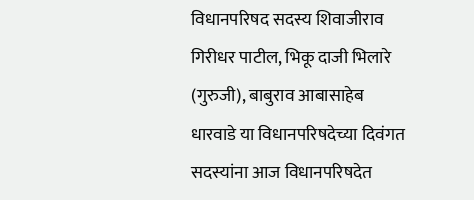विधानपरिषद सदस्य शिवाजीराव गिरीधर पाटील, भिकू दाजी भिलारे (गुरुजी), बाबुराव आबासाहेब धारवाडे या विधानपरिषदेच्या दिवंगत सदस्यांना आज विधानपरिषदेत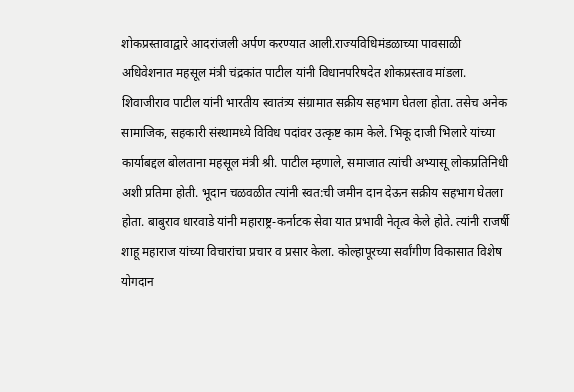शोकप्रस्तावाद्वारे आदरांजली अर्पण करण्यात आली.राज्यविधिमंडळाच्या पावसाळी अधिवेशनात महसूल मंत्री चंद्रकांत पाटील यांनी विधानपरिषदेत शोकप्रस्ताव मांडला. शिवाजीराव पाटील यांनी भारतीय स्वातंत्र्य संग्रामात सक्रीय सहभाग घेतला होता. तसेच अनेक सामाजिक, सहकारी संस्थामध्ये विविध पदांवर उत्कृष्ट काम केले. भिकू दाजी भिलारे यांच्या कार्याबद्दल बोलताना महसूल मंत्री श्री. पाटील म्हणाले, समाजात त्यांची अभ्यासू लोकप्रतिनिधी अशी प्रतिमा होती. भूदान चळवळीत त्यांनी स्वत:ची जमीन दान देऊन सक्रीय सहभाग घेतला होता. बाबुराव धारवाडे यांनी महाराष्ट्र-कर्नाटक सेवा यात प्रभावी नेतृत्व केले होते. त्यांनी राजर्षी शाहू महाराज यांच्या विचारांचा प्रचार व प्रसार केला. कोल्हापूरच्या सर्वांगीण विकासात विशेष योगदान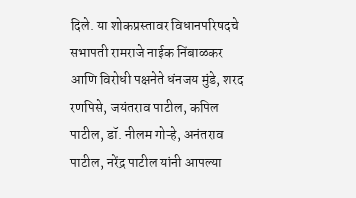दिले. या शोकप्रस्तावर विधानपरिषदचे सभापती रामराजे नाईक निंबाळकर आणि विरोधी पक्षनेते धंनजय मुंडे, शरद रणपिसे, जयंतराव पाटील, कपिल पाटील, डॉ. नीलम गोऱ्हे, अनंतराव पाटील, नरेंद्र पाटील यांनी आपल्या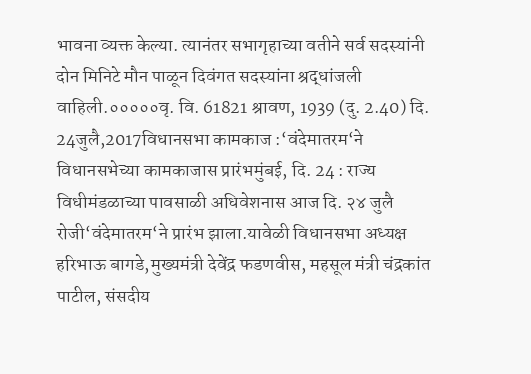भावना व्यक्त केल्या. त्यानंतर सभागृहाच्या वतीने सर्व सदस्यांनी दोन मिनिटे मौन पाळून दिवंगत सदस्यांना श्रद्धांजली वाहिली.०००००वृ. वि. 61821 श्रावण, 1939 (दु. 2.40) दि. 24जुलै,2017विधानसभा कामकाज :‘वंदेमातरम‘ने विधानसभेच्या कामकाजास प्रारंभमुंबई, दि. 24 : राज्य विधीमंडळाच्या पावसाळी अधिवेशनास आज दि. २४ जुलै रोजी‘वंदेमातरम‘ने प्रारंभ झाला.यावेळी विधानसभा अध्यक्ष हरिभाऊ बागडे,मुख्यमंत्री देवेंद्र फडणवीस, महसूल मंत्री चंद्रकांत पाटील, संसदीय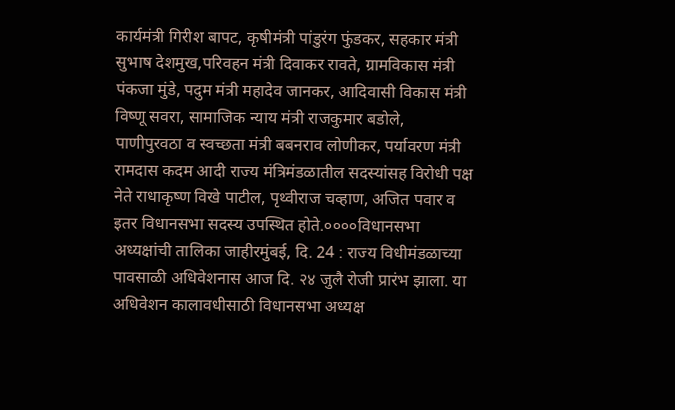कार्यमंत्री गिरीश बापट, कृषीमंत्री पांडुरंग फुंडकर, सहकार मंत्री सुभाष देशमुख,परिवहन मंत्री दिवाकर रावते, ग्रामविकास मंत्री पंकजा मुंडे, पदुम मंत्री महादेव जानकर, आदिवासी विकास मंत्री विष्णू सवरा, सामाजिक न्याय मंत्री राजकुमार बडोले, पाणीपुरवठा व स्वच्छता मंत्री बबनराव लोणीकर, पर्यावरण मंत्री रामदास कदम आदी राज्य मंत्रिमंडळातील सदस्यांसह विरोधी पक्ष नेते राधाकृष्ण विखे पाटील, पृथ्वीराज चव्हाण, अजित पवार व इतर विधानसभा सदस्य उपस्थित होते.००००विधानसभा अध्यक्षांची तालिका जाहीरमुंबई, दि. 24 : राज्य विधीमंडळाच्या पावसाळी अधिवेशनास आज दि. २४ जुलै रोजी प्रारंभ झाला. या अधिवेशन कालावधीसाठी विधानसभा अध्यक्ष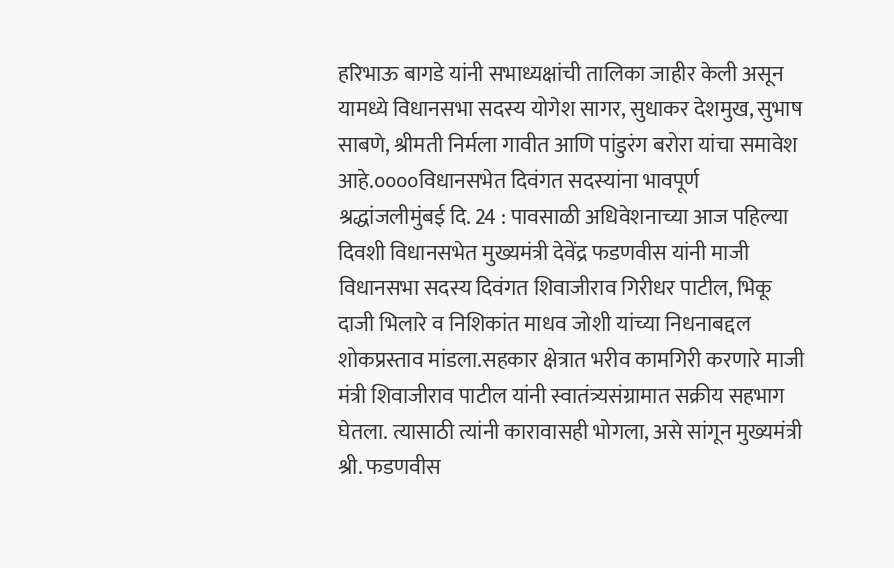हरिभाऊ बागडे यांनी सभाध्यक्षांची तालिका जाहीर केली असून यामध्ये विधानसभा सदस्य योगेश सागर, सुधाकर देशमुख, सुभाष साबणे, श्रीमती निर्मला गावीत आणि पांडुरंग बरोरा यांचा समावेश आहे.००००विधानसभेत दिवंगत सदस्यांना भावपूर्ण श्रद्धांजलीमुंबई दि. 24 : पावसाळी अधिवेशनाच्या आज पहिल्या दिवशी विधानसभेत मुख्यमंत्री देवेंद्र फडणवीस यांनी माजी विधानसभा सदस्य दिवंगत शिवाजीराव गिरीधर पाटील, भिकू दाजी भिलारे व निशिकांत माधव जोशी यांच्या निधनाबद्दल शोकप्रस्ताव मांडला.सहकार क्षेत्रात भरीव कामगिरी करणारे माजी मंत्री शिवाजीराव पाटील यांनी स्वातंत्र्यसंग्रामात सक्रीय सहभाग घेतला. त्यासाठी त्यांनी कारावासही भोगला, असे सांगून मुख्यमंत्री श्री. फडणवीस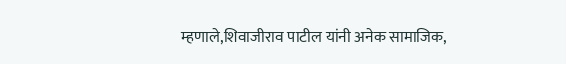म्हणाले,शिवाजीराव पाटील यांनी अनेक सामाजिक,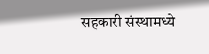सहकारी संस्थामध्ये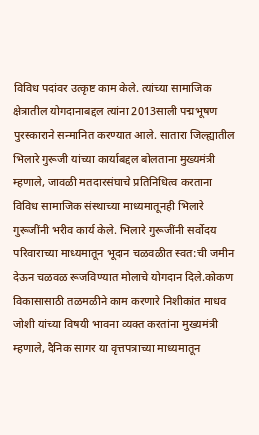विविध पदांवर उत्कृष्ट काम केले. त्यांच्या सामाजिक क्षेत्रातील योगदानाबद्दल त्यांना 2013साली पद्मभूषण पुरस्काराने सन्मानित करण्यात आले. सातारा जिल्ह्यातील भिलारे गुरूजी यांच्या कार्याबद्दल बोलताना मुख्यमंत्री म्हणाले, जावळी मतदारसंघाचे प्रतिनिधित्व करताना विविध सामाजिक संस्थाच्या माध्यमातूनही भिलारे गुरूजींनी भरीव कार्य केले. भिलारे गुरूजींनी सर्वोदय परिवाराच्या माध्यमातून भूदान चळवळीत स्वत:ची जमीन देऊन चळवळ रूजविण्यात मोलाचे योगदान दिले.कोकण विकासासाठी तळमळीने काम करणारे निशीकांत माधव जोशी यांच्या विषयी भावना व्यक्त करतांना मुख्यमंत्री म्हणाले, दैनिक सागर या वृत्तपत्राच्या माध्यमातून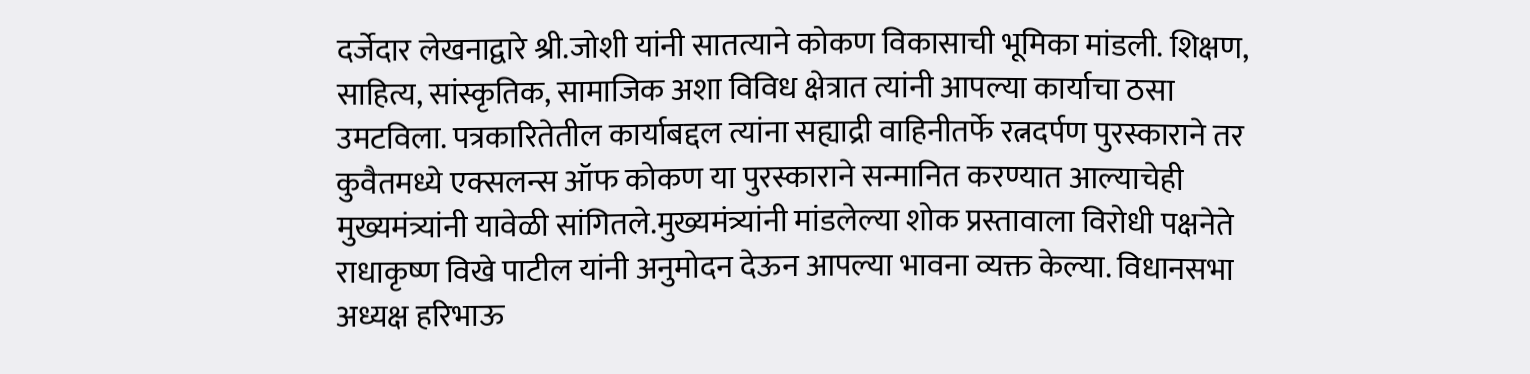दर्जेदार लेखनाद्वारे श्री.जोशी यांनी सातत्याने कोकण विकासाची भूमिका मांडली. शिक्षण, साहित्य, सांस्कृतिक, सामाजिक अशा विविध क्षेत्रात त्यांनी आपल्या कार्याचा ठसा उमटविला. पत्रकारितेतील कार्याबद्दल त्यांना सह्याद्री वाहिनीतर्फे रत्नदर्पण पुरस्काराने तर कुवैतमध्ये एक्सलन्स ऑफ कोकण या पुरस्काराने सन्मानित करण्यात आल्याचेही मुख्यमंत्र्यांनी यावेळी सांगितले.मुख्यमंत्र्यांनी मांडलेल्या शोक प्रस्तावाला विरोधी पक्षनेते राधाकृष्ण विखे पाटील यांनी अनुमोदन देऊन आपल्या भावना व्यक्त केल्या. विधानसभा अध्यक्ष हरिभाऊ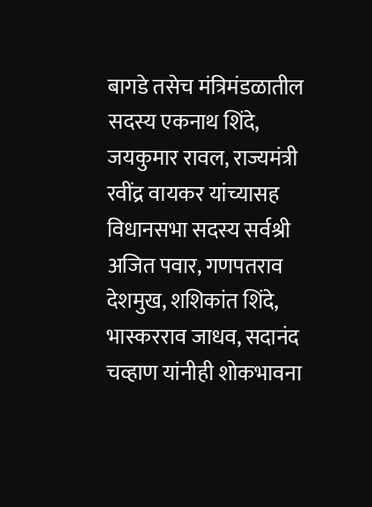बागडे तसेच मंत्रिमंडळातील सदस्य एकनाथ शिंदे, जयकुमार रावल, राज्यमंत्री रवींद्र वायकर यांच्यासह विधानसभा सदस्य सर्वश्री अजित पवार, गणपतराव देशमुख, शशिकांत शिंदे, भास्करराव जाधव, सदानंद चव्हाण यांनीही शोकभावना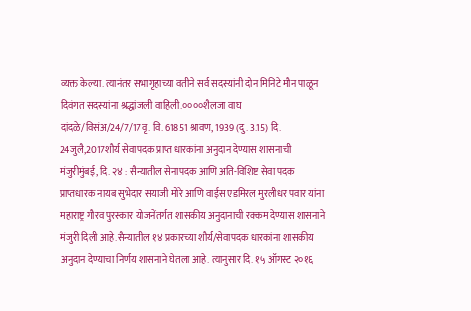व्यक्त केल्या. त्यानंतर सभागृहाच्या वतीने सर्व सदस्यांनी दोन मिनिटे मौन पाळून दिवंगत सदस्यांना श्रद्धांजली वाहिली.००००शैलजा वाघ दांदळे/विसंअ/24/7/17वृ. वि. 61851 श्रावण, 1939 (दु. 3.15) दि. 24जुलै,2017शौर्य सेवापदक प्राप्त धारकांना अनुदान देण्यास शासनाची मंजुरीमुंबई, दि. २४ : सैन्यातील सेनापदक आणि अति-विशिष्ट सेवा पदक प्राप्तधारक नायब सुभेदार सयाजी मोरे आणि वाईस एडमिरल मुरलीधर पवार यांना महाराष्ट्र गौरव पुरस्कार योजनेंतर्गत शासकीय अनुदानाची रक्कम देण्यास शासनाने मंजुरी दिली आहे.सैन्यातील १४ प्रकारच्या शौर्य/सेवापदक धारकांना शासकीय अनुदान देण्याचा निर्णय शासनाने घेतला आहे. त्यानुसार दि. १५ ऑगस्ट २०१६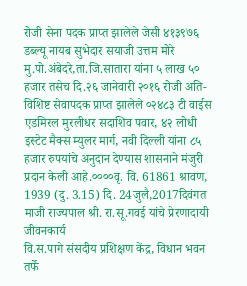रोजी सेना पदक प्राप्त झालेले जेसी ४१३९७६ डब्ल्यू नायब सुभेदार सयाजी उत्तम मोरे मु.पो.अंबेदरे,ता.जि.सातारा यांना ५ लाख ५० हजार तसेच दि.२६ जानेवारी २०१६ रोजी अति-विशिष्ट सेवापदक प्राप्त झालेले ०२४८३ टी वाईस एडमिरल मुरलीधर सदाशिव पवार, ४२ लोधी इस्टेट मैक्स म्युलर मार्ग, नवी दिल्ली यांना ८५ हजार रुपयांचे अनुदान देण्यास शासनाने मंजुरी प्रदान केली आहे.००००वृ. वि. 61861 श्रावण, 1939 (दु. 3.15) दि. 24जुलै,2017दिवंगत माजी राज्यपाल श्री. रा.सू.गवई यांचे प्रेरणादायी जीवनकार्य
वि.स.पागे संसदीय प्रशिक्षण केंद्र, विधान भवन तर्फे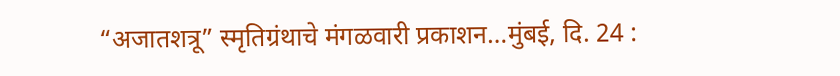“अजातशत्रू” स्मृतिग्रंथाचे मंगळवारी प्रकाशन…मुंबई, दि. 24 :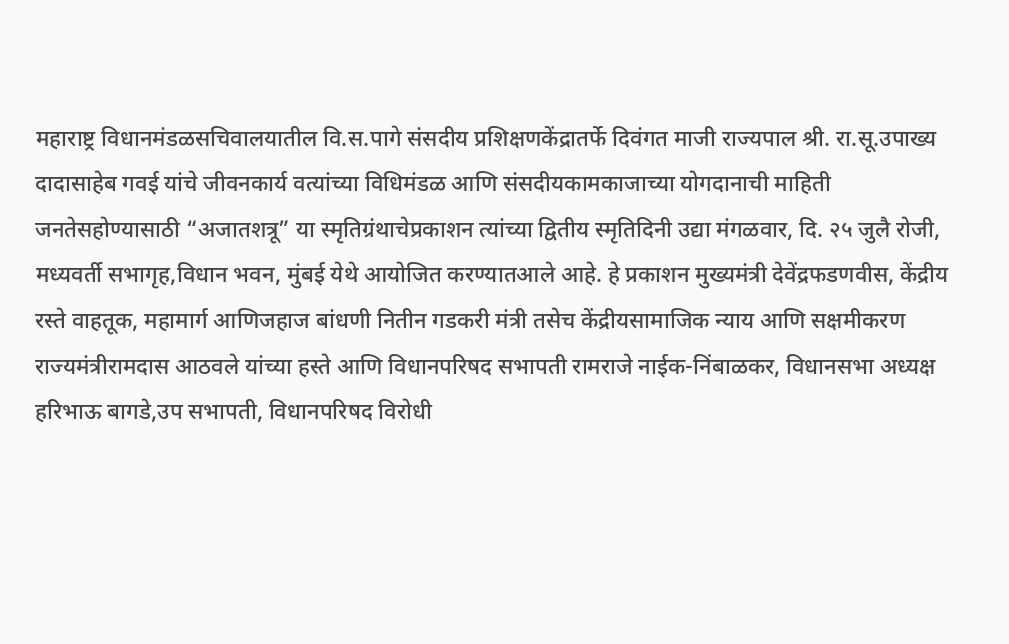महाराष्ट्र विधानमंडळसचिवालयातील वि.स.पागे संसदीय प्रशिक्षणकेंद्रातर्फे दिवंगत माजी राज्यपाल श्री. रा.सू.उपाख्य दादासाहेब गवई यांचे जीवनकार्य वत्यांच्या विधिमंडळ आणि संसदीयकामकाजाच्या योगदानाची माहिती जनतेसहोण्यासाठी “अजातशत्रू” या स्मृतिग्रंथाचेप्रकाशन त्यांच्या द्वितीय स्मृतिदिनी उद्या मंगळवार, दि. २५ जुलै रोजी, मध्यवर्ती सभागृह,विधान भवन, मुंबई येथे आयोजित करण्यातआले आहे. हे प्रकाशन मुख्यमंत्री देवेंद्रफडणवीस, केंद्रीय रस्ते वाहतूक, महामार्ग आणिजहाज बांधणी नितीन गडकरी मंत्री तसेच केंद्रीयसामाजिक न्याय आणि सक्षमीकरण राज्यमंत्रीरामदास आठवले यांच्या हस्ते आणि विधानपरिषद सभापती रामराजे नाईक-निंबाळकर, विधानसभा अध्यक्ष हरिभाऊ बागडे,उप सभापती, विधानपरिषद विरोधी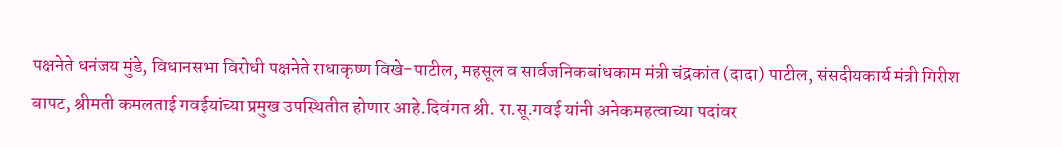पक्षनेते धनंजय मुंडे, विधानसभा विरोधी पक्षनेते राधाकृष्ण विखे-पाटील, महसूल व सार्वजनिकबांधकाम मंत्री चंद्रकांत (दादा) पाटील, संसदीयकार्य मंत्री गिरीश बापट, श्रीमती कमलताई गवईयांच्या प्रमुख उपस्थितीत होणार आहे.दिवंगत श्री. रा.सू.गवई यांनी अनेकमहत्वाच्या पदांवर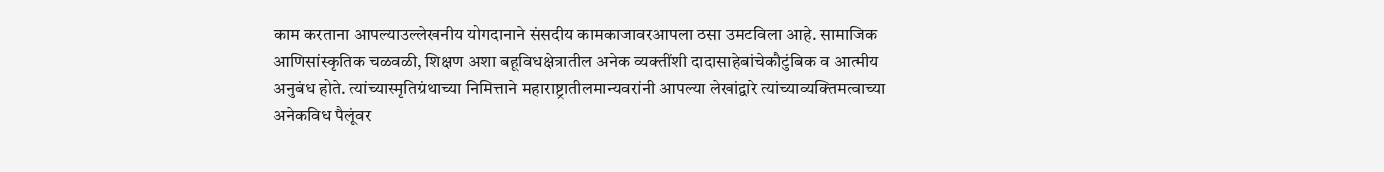काम करताना आपल्याउल्लेखनीय योगदानाने संसदीय कामकाजावरआपला ठसा उमटविला आहे. सामाजिक आणिसांस्कृतिक चळवळी, शिक्षण अशा बहूविधक्षेत्रातील अनेक व्यक्तींशी दादासाहेबांचेकौटुंबिक व आत्मीय अनुबंध होते. त्यांच्यास्मृतिग्रंथाच्या निमित्ताने महाराष्ट्रातीलमान्यवरांनी आपल्या लेखांद्वारे त्यांच्याव्यक्तिमत्वाच्या अनेकविध पैलूंवर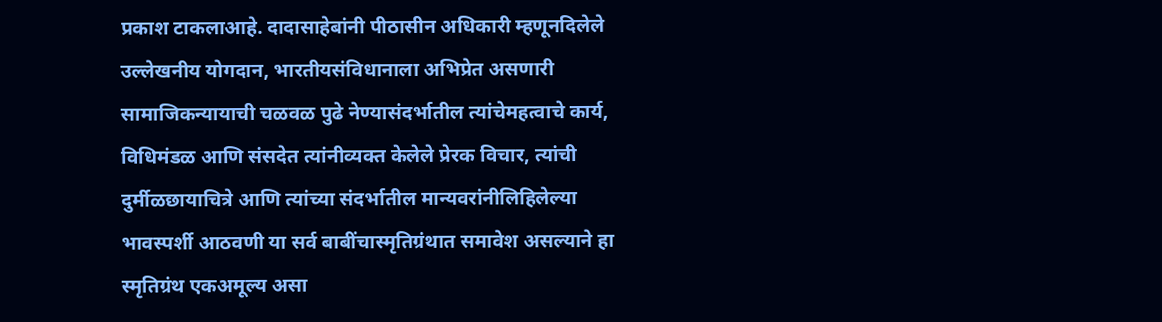प्रकाश टाकलाआहे. दादासाहेबांनी पीठासीन अधिकारी म्हणूनदिलेले उल्लेखनीय योगदान, भारतीयसंविधानाला अभिप्रेत असणारी सामाजिकन्यायाची चळवळ पुढे नेण्यासंदर्भातील त्यांचेमहत्वाचे कार्य, विधिमंडळ आणि संसदेत त्यांनीव्यक्त केलेले प्रेरक विचार, त्यांची दुर्मीळछायाचित्रे आणि त्यांच्या संदर्भातील मान्यवरांनीलिहिलेल्या भावस्पर्शी आठवणी या सर्व बाबींचास्मृतिग्रंथात समावेश असल्याने हा स्मृतिग्रंथ एकअमूल्य असा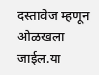दस्तावेज म्हणून ओळखला जाईल.या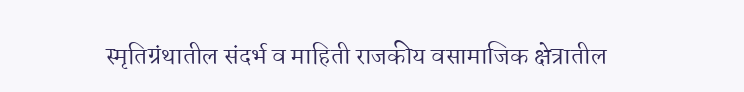स्मृतिग्रंथातील संदर्भ व माहिती राजकीय वसामाजिक क्षेत्रातील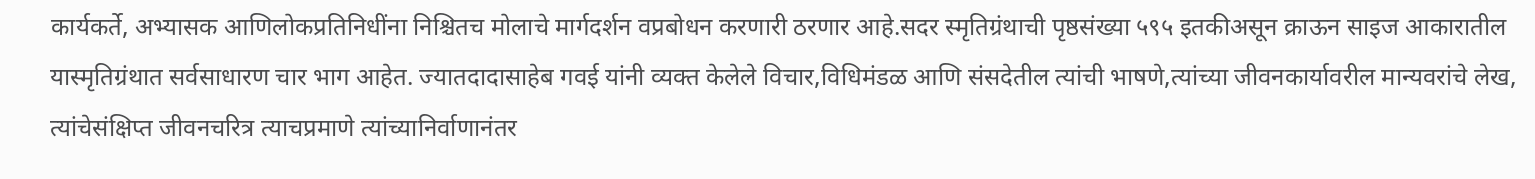कार्यकर्ते, अभ्यासक आणिलोकप्रतिनिधींना निश्चितच मोलाचे मार्गदर्शन वप्रबोधन करणारी ठरणार आहे.सदर स्मृतिग्रंथाची पृष्ठसंख्या ५९५ इतकीअसून क्राऊन साइज आकारातील यास्मृतिग्रंथात सर्वसाधारण चार भाग आहेत. ज्यातदादासाहेब गवई यांनी व्यक्त केलेले विचार,विधिमंडळ आणि संसदेतील त्यांची भाषणे,त्यांच्या जीवनकार्यावरील मान्यवरांचे लेख, त्यांचेसंक्षिप्त जीवनचरित्र त्याचप्रमाणे त्यांच्यानिर्वाणानंतर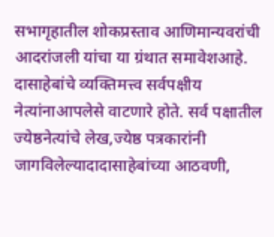सभागृहातील शोकप्रस्ताव आणिमान्यवरांची आदरांजली यांचा या ग्रंथात समावेशआहे. दासाहेबांचे व्यक्तिमत्त्व सर्वपक्षीय नेत्यांनाआपलेसे वाटणारे होते. सर्व पक्षातील ज्येष्ठनेत्यांचे लेख,ज्येष्ठ पत्रकारांनी जागविलेल्यादादासाहेबांच्या आठवणी,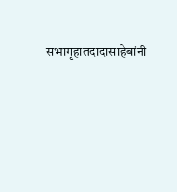सभागृहातदादासाहेबांनी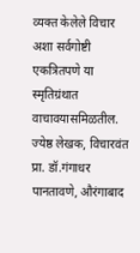व्यक्त केलेले विचार अशा सर्वगोष्टी एकत्रितपणे या स्मृतिग्रंथात वाचावयासमिळतील. ज्येष्ठ लेखक, विचारवंत प्रा. डॉ.गंगाधर पानतावणे, औरंगाबाद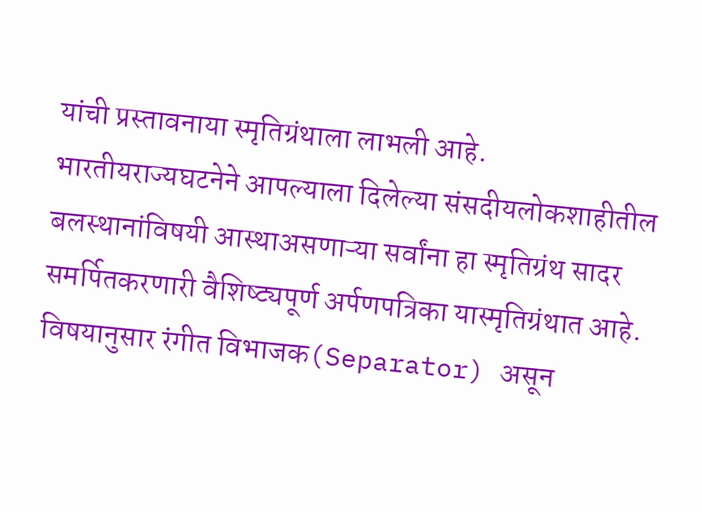यांची प्रस्तावनाया स्मृतिग्रंथाला लाभली आहे. भारतीयराज्यघटनेने आपल्याला दिलेल्या संसदीयलोकशाहीतील बलस्थानांविषयी आस्थाअसणाऱ्या सर्वांना हा स्मृतिग्रंथ सादर समर्पितकरणारी वैशिष्ट्यपूर्ण अर्पणपत्रिका यास्मृतिग्रंथात आहे. विषयानुसार रंगीत विभाजक(Separator) असून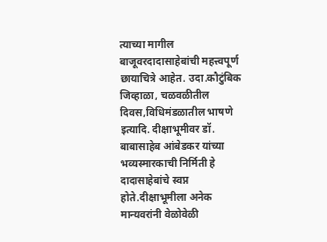त्याच्या मागील बाजूवरदादासाहेबांची महत्त्वपूर्ण छायाचित्रे आहेत. उदा.कौटुंबिक जिव्हाळा, चळवळीतील दिवस,विधिमंडळातील भाषणे इत्यादि. दीक्षाभूमीवर डॉ. बाबासाहेब आंबेडकर यांच्या भव्यस्मारकाची निर्मिती हे दादासाहेबांचे स्वप्न होते.दीक्षाभूमीला अनेक मान्यवरांनी वेळोवेळी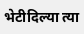भेटीदिल्या त्या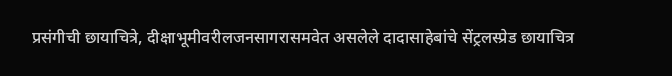प्रसंगीची छायाचित्रे, दीक्षाभूमीवरीलजनसागरासमवेत असलेले दादासाहेबांचे सेंट्रलस्प्रेड छायाचित्र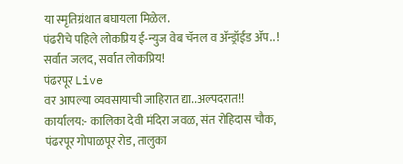या स्मृतिग्रंथात बघायला मिळेल.
पंढरीचे पहिले लोकप्रिय ई-न्युज वेब चॅनल व ॲन्ड्रॉईड ॲप.. !
सर्वात जलद, सर्वात लोकप्रिय!
पंढरपूर Live
वर आपल्या व्यवसायाची जाहिरात द्या..अल्पदरात!!
कार्यालय:- कालिका देवी मंदिरा जवळ, संत रोहिदास चौक,
पंढरपूर गोपाळपूर रोड, तालुका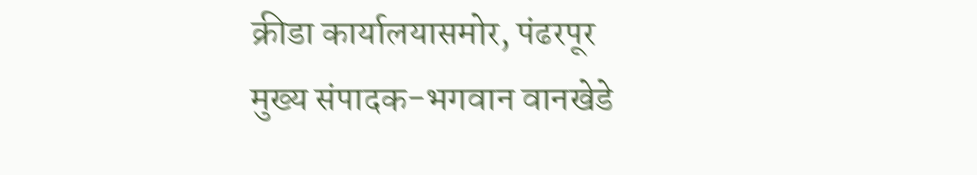क्रीडा कार्यालयासमोर, पंढरपूर
मुख्य संपादक-भगवान वानखेडे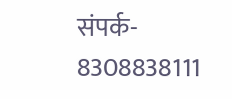संपर्क- 8308838111